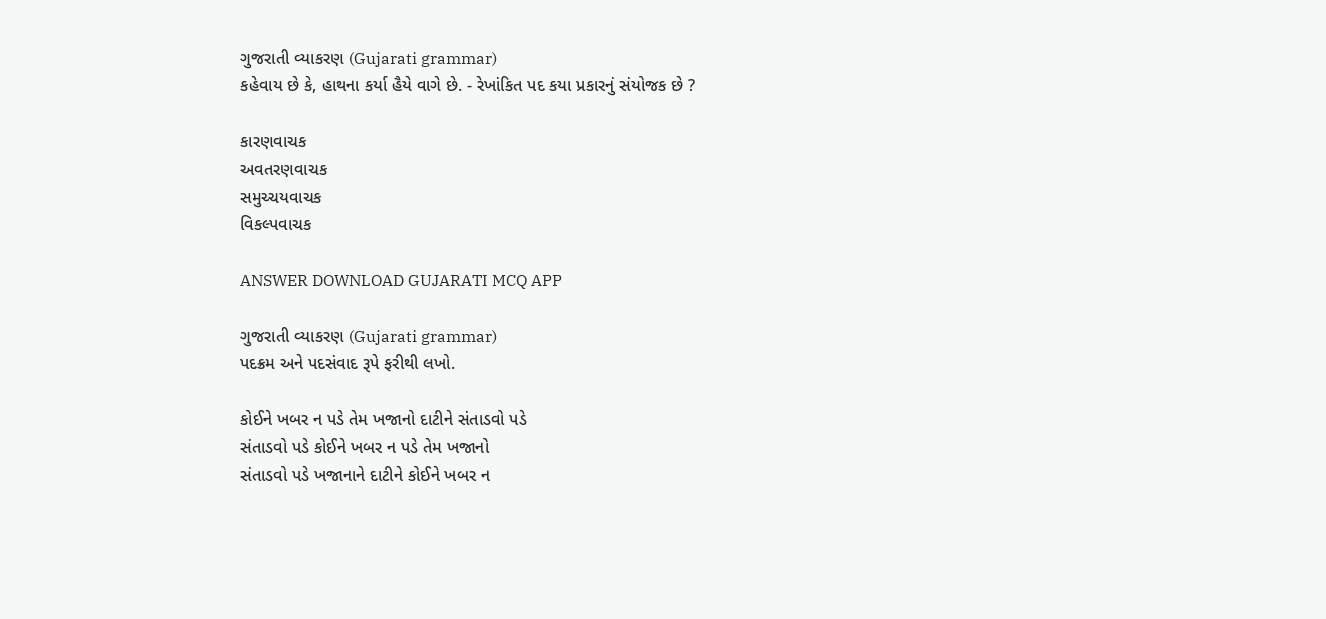ગુજરાતી વ્યાકરણ (Gujarati grammar)
કહેવાય છે કે, હાથના કર્યા હૈયે વાગે છે. - રેખાંકિત પદ કયા પ્રકારનું સંયોજક છે ?

કારણવાચક
અવતરણવાચક
સમુચ્ચયવાચક
વિકલ્પવાચક

ANSWER DOWNLOAD GUJARATI MCQ APP

ગુજરાતી વ્યાકરણ (Gujarati grammar)
પદક્રમ અને પદસંવાદ રૂપે ફરીથી લખો.

કોઈને ખબર ન પડે તેમ ખજાનો દાટીને સંતાડવો પડે
સંતાડવો પડે કોઈને ખબર ન પડે તેમ ખજાનો
સંતાડવો પડે ખજાનાને દાટીને કોઈને ખબર ન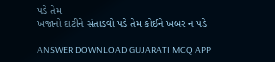પડે તેમ
ખજાનો દાટીને સંતાડવો પડે તેમ કોઈને ખબર ન પડે

ANSWER DOWNLOAD GUJARATI MCQ APP